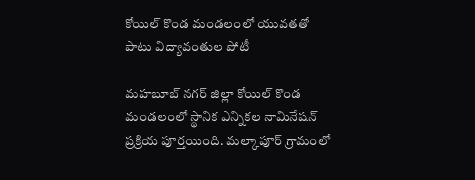కోయిల్ కొండ మండలంలో యువతతో పాటు విద్యావంతుల పోటీ

మహబూబ్ నగర్ జిల్లా కోయిల్ కొండ మండలంలో స్థానిక ఎన్నికల నామినేషన్ ప్రక్రియ పూర్తయింది. మల్కాపూర్ గ్రామంలో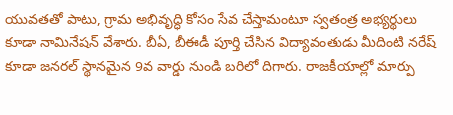యువతతో పాటు, గ్రామ అభివృద్ధి కోసం సేవ చేస్తామంటూ స్వతంత్ర అభ్యర్థులు కూడా నామినేషన్ వేశారు. బీఏ, బీఈడీ పూర్తి చేసిన విద్యావంతుడు మీదింటి నరేష్ కూడా జనరల్ స్థానమైన 9వ వార్డు నుండి బరిలో దిగారు. రాజకీయాల్లో మార్పు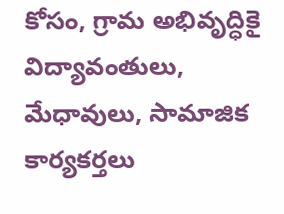కోసం, గ్రామ అభివృద్ధికై విద్యావంతులు, మేధావులు, సామాజిక కార్యకర్తలు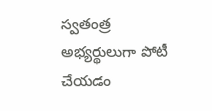స్వతంత్ర అభ్యర్థులుగా పోటీ చేయడం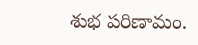శుభ పరిణామం.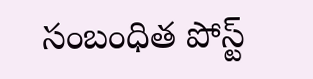సంబంధిత పోస్ట్